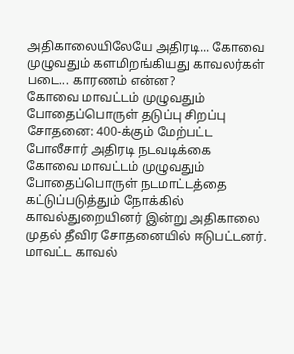அதிகாலையிலேயே அதிரடி... கோவை முழுவதும் களமிறங்கியது காவலர்கள் படை... காரணம் என்ன?
கோவை மாவட்டம் முழுவதும் போதைப்பொருள் தடுப்பு சிறப்பு சோதனை: 400-க்கும் மேற்பட்ட போலீசார் அதிரடி நடவடிக்கை
கோவை மாவட்டம் முழுவதும் போதைப்பொருள் நடமாட்டத்தை கட்டுப்படுத்தும் நோக்கில் காவல்துறையினர் இன்று அதிகாலை முதல் தீவிர சோதனையில் ஈடுபட்டனர். மாவட்ட காவல்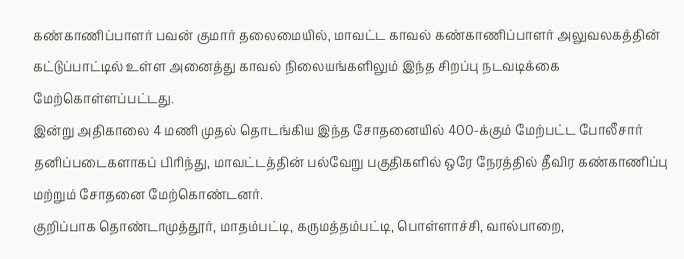கண்காணிப்பாளர் பவன் குமார் தலைமையில், மாவட்ட காவல் கண்காணிப்பாளர் அலுவலகத்தின் கட்டுப்பாட்டில் உள்ள அனைத்து காவல் நிலையங்களிலும் இந்த சிறப்பு நடவடிக்கை மேற்கொள்ளப்பட்டது.
இன்று அதிகாலை 4 மணி முதல் தொடங்கிய இந்த சோதனையில் 400-க்கும் மேற்பட்ட போலீசார் தனிப்படைகளாகப் பிரிந்து, மாவட்டத்தின் பல்வேறு பகுதிகளில் ஒரே நேரத்தில் தீவிர கண்காணிப்பு மற்றும் சோதனை மேற்கொண்டனர்.
குறிப்பாக தொண்டாமுத்தூர், மாதம்பட்டி, கருமத்தம்பட்டி, பொள்ளாச்சி, வால்பாறை,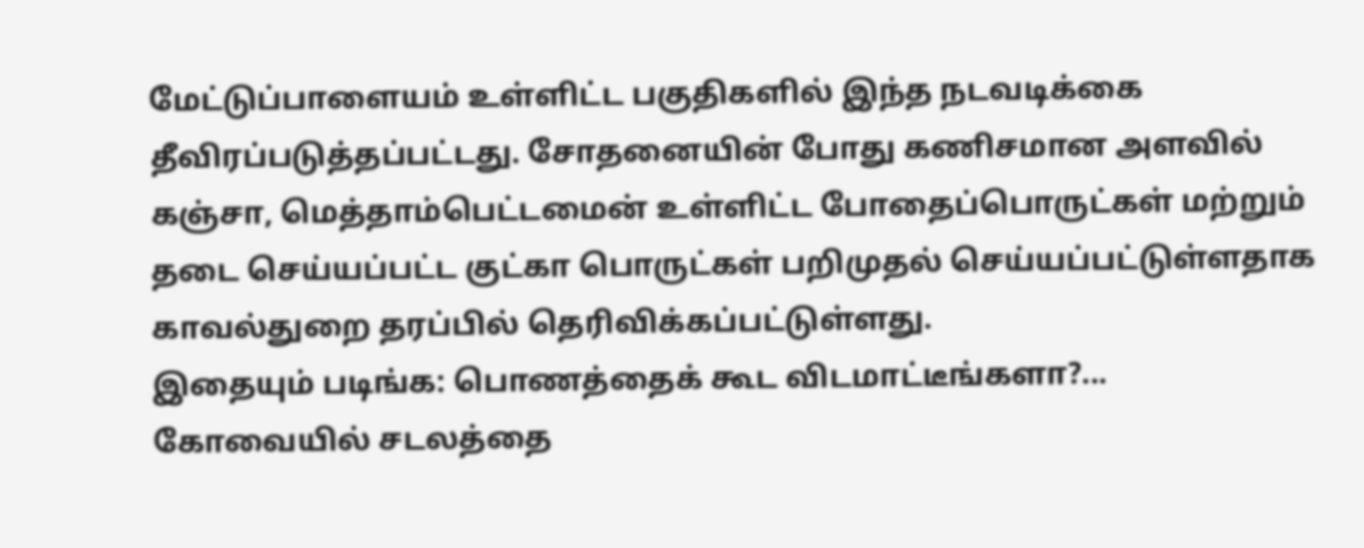மேட்டுப்பாளையம் உள்ளிட்ட பகுதிகளில் இந்த நடவடிக்கை தீவிரப்படுத்தப்பட்டது. சோதனையின் போது கணிசமான அளவில் கஞ்சா, மெத்தாம்பெட்டமைன் உள்ளிட்ட போதைப்பொருட்கள் மற்றும் தடை செய்யப்பட்ட குட்கா பொருட்கள் பறிமுதல் செய்யப்பட்டுள்ளதாக காவல்துறை தரப்பில் தெரிவிக்கப்பட்டுள்ளது.
இதையும் படிங்க: பொணத்தைக் கூட விடமாட்டீங்களா?... கோவையில் சடலத்தை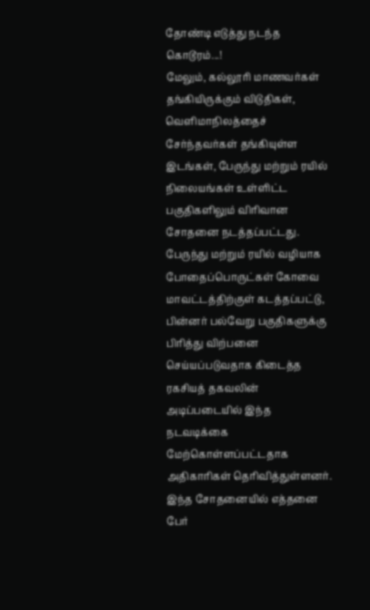தோண்டி எடுத்து நடந்த கொடூரம்...!
மேலும், கல்லூரி மாணவர்கள் தங்கியிருக்கும் விடுதிகள், வெளிமாநிலத்தைச் சேர்ந்தவர்கள் தங்கியுள்ள இடங்கள், பேருந்து மற்றும் ரயில் நிலையங்கள் உள்ளிட்ட பகுதிகளிலும் விரிவான சோதனை நடத்தப்பட்டது. பேருந்து மற்றும் ரயில் வழியாக போதைப்பொருட்கள் கோவை மாவட்டத்திற்குள் கடத்தப்பட்டு, பின்னர் பல்வேறு பகுதிகளுக்கு பிரித்து விற்பனை செய்யப்படுவதாக கிடைத்த ரகசியத் தகவலின் அடிப்படையில் இந்த நடவடிக்கை மேற்கொள்ளப்பட்டதாக அதிகாரிகள் தெரிவித்துள்ளனர்.
இந்த சோதனையில் எத்தனை பேர்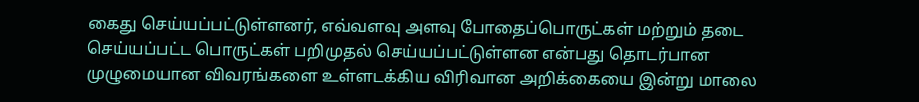கைது செய்யப்பட்டுள்ளனர், எவ்வளவு அளவு போதைப்பொருட்கள் மற்றும் தடை செய்யப்பட்ட பொருட்கள் பறிமுதல் செய்யப்பட்டுள்ளன என்பது தொடர்பான முழுமையான விவரங்களை உள்ளடக்கிய விரிவான அறிக்கையை இன்று மாலை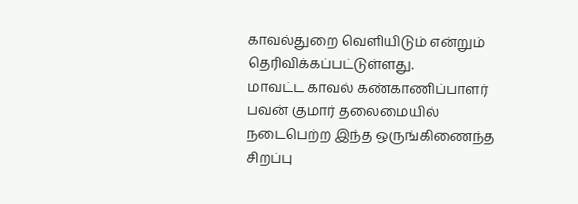காவல்துறை வெளியிடும் என்றும் தெரிவிக்கப்பட்டுள்ளது.
மாவட்ட காவல் கண்காணிப்பாளர் பவன் குமார் தலைமையில் நடைபெற்ற இந்த ஒருங்கிணைந்த சிறப்பு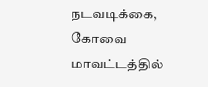நடவடிக்கை, கோவை மாவட்டத்தில்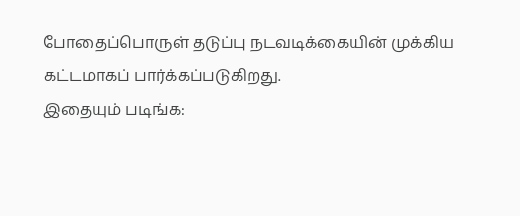போதைப்பொருள் தடுப்பு நடவடிக்கையின் முக்கிய கட்டமாகப் பார்க்கப்படுகிறது.
இதையும் படிங்க: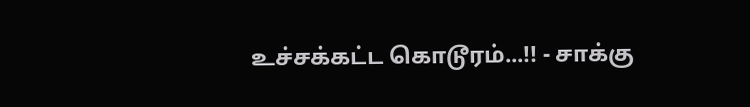உச்சக்கட்ட கொடூரம்...!! - சாக்கு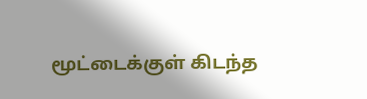மூட்டைக்குள் கிடந்த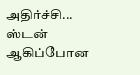அதிர்ச்சி... ஸ்டன் ஆகிப்போன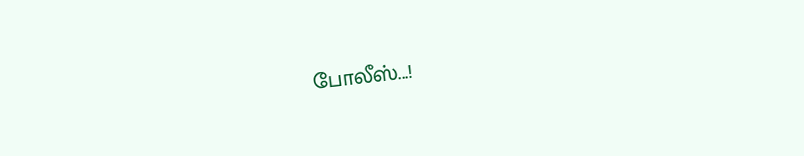போலீஸ்...!